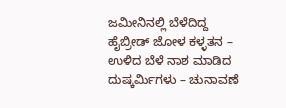ಜಮೀನಿನಲ್ಲಿ ಬೆಳೆದಿದ್ದ ಹೈಬ್ರೀಡ್ ಜೋಳ ಕಳ್ಳತನ – ಉಳಿದ ಬೆಳೆ ನಾಶ ಮಾಡಿದ ದುಷ್ಕರ್ಮಿಗಳು – ಚುನಾವಣೆ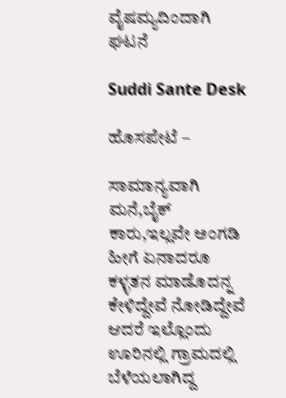ವೈಷಮ್ಯದಿಂದಾಗಿ ಘಟನೆ

Suddi Sante Desk

ಹೊಸಪೇಟೆ –

ಸಾಮಾನ್ಯವಾಗಿ ಮನೆ,ಬೈಕ್ ಕಾರು,ಇಲ್ಲವೇ ಅಂಗಡಿ ಹೀಗೆ ಏನಾದರೂ ಕಳ್ಳತನ ಮಾಡೊದನ್ನ ಕೇಳಿದ್ದೇವೆ ನೋಡಿದ್ದೇವೆ ಆದರೆ ಇಲ್ಲೊಂದು ಊರಿನಲ್ಲಿ ಗ್ರಾಮದಲ್ಲಿ ಬೆಳೆಯಲಾಗಿದ್ದ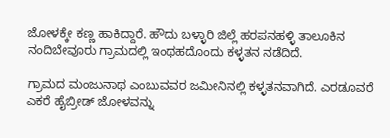ಜೋಳಕ್ಕೇ ಕಣ್ಣ ಹಾಕಿದ್ದಾರೆ. ಹೌದು ಬಳ್ಳಾರಿ ಜಿಲ್ಲೆ ಹರಪನಹಳ್ಳಿ ತಾಲೂಕಿನ ನಂದಿಬೇವೂರು ಗ್ರಾಮದಲ್ಲಿ ಇಂಥಹದೊಂದು ಕಳ್ಳತನ ನಡೆದಿದೆ.

ಗ್ರಾಮದ ಮಂಜುನಾಥ ಎಂಬುವವರ ಜಮೀನಿನಲ್ಲಿ ಕಳ್ಳತನವಾಗಿದೆ. ಎರಡೂವರೆ ಎಕರೆ ಹೈಬ್ರೀಡ್ ಜೋಳವನ್ನು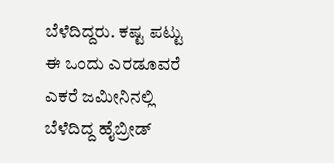ಬೆಳೆದಿದ್ದರು. ಕಷ್ಟ ಪಟ್ಟು ಈ ಒಂದು ಎರಡೂವರೆ ಎಕರೆ ಜಮೀನಿನಲ್ಲಿ ಬೆಳೆದಿದ್ದ ಹೈಬ್ರೀಡ್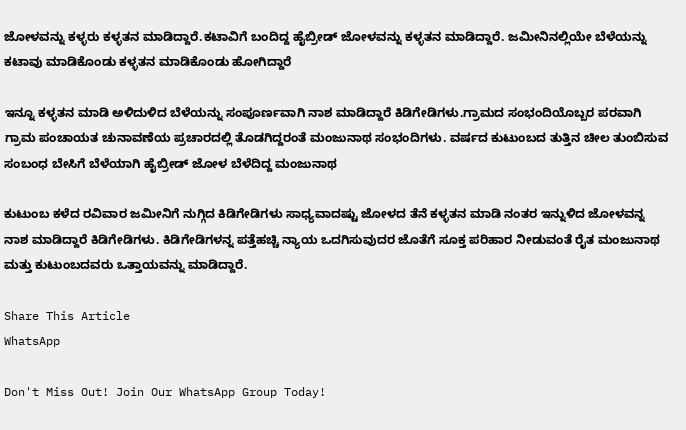ಜೋಳವನ್ನು ಕಳ್ಳರು ಕಳ್ಳತನ ಮಾಡಿದ್ದಾರೆ.ಕಟಾವಿಗೆ ಬಂದಿದ್ದ ಹೈಬ್ರೀಡ್ ಜೋಳವನ್ನು ಕಳ್ಳತನ ಮಾಡಿದ್ದಾರೆ. ಜಮೀನಿನಲ್ಲಿಯೇ ಬೆಳೆಯನ್ನು ಕಟಾವು ಮಾಡಿಕೊಂಡು ಕಳ್ಳತನ ಮಾಡಿಕೊಂಡು ಹೋಗಿದ್ದಾರೆ

ಇನ್ನೂ ಕಳ್ಳತನ ಮಾಡಿ ಅಳಿದುಳಿದ ಬೆಳೆಯನ್ನು ಸಂಪೂರ್ಣವಾಗಿ ನಾಶ ಮಾಡಿದ್ದಾರೆ ಕಿಡಿಗೇಡಿಗಳು.ಗ್ರಾಮದ ಸಂಭಂದಿಯೊಬ್ಬರ ಪರವಾಗಿ ಗ್ರಾಮ ಪಂಚಾಯತ ಚುನಾವಣೆಯ ಪ್ರಚಾರದಲ್ಲಿ ತೊಡಗಿದ್ದರಂತೆ ಮಂಜುನಾಥ ಸಂಭಂದಿಗಳು. ವರ್ಷದ ಕುಟುಂಬದ ತುತ್ತಿನ ಚೀಲ ತುಂಬಿಸುವ ಸಂಬಂಧ ಬೇಸಿಗೆ ಬೆಳೆಯಾಗಿ ಹೈಬ್ರೀಡ್ ಜೋಳ ಬೆಳೆದಿದ್ದ ಮಂಜುನಾಥ

ಕುಟುಂಬ ಕಳೆದ ರವಿವಾರ ಜಮೀನಿಗೆ ನುಗ್ಗಿದ ಕಿಡಿಗೇಡಿಗಳು ಸಾಧ್ಯವಾದಷ್ಟು ಜೋಳದ ತೆನೆ ಕಳ್ಳತನ ಮಾಡಿ ನಂತರ ಇನ್ನುಳಿದ ಜೋಳವನ್ನ ನಾಶ ಮಾಡಿದ್ದಾರೆ ಕಿಡಿಗೇಡಿಗಳು. ಕಿಡಿಗೇಡಿಗಳನ್ನ ಪತ್ತೆಹಚ್ಚಿ ನ್ಯಾಯ ಒದಗಿಸುವುದರ ಜೊತೆಗೆ ಸೂಕ್ತ ಪರಿಹಾರ ನೀಡುವಂತೆ ರೈತ ಮಂಜುನಾಥ ಮತ್ತು ಕುಟುಂಬದವರು ಒತ್ತಾಯವನ್ನು ಮಾಡಿದ್ದಾರೆ.

Share This Article
WhatsApp

Don't Miss Out! Join Our WhatsApp Group Today!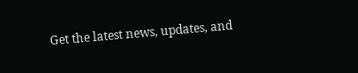Get the latest news, updates, and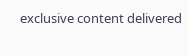exclusive content delivered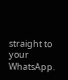straight to your WhatsApp.